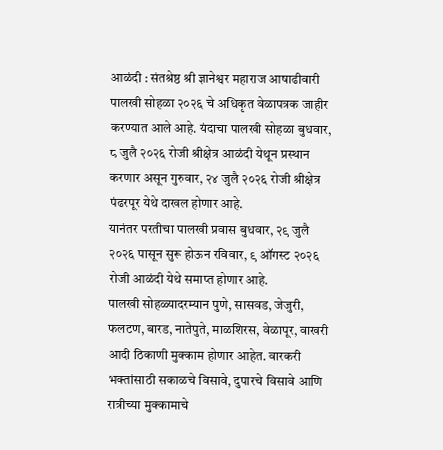आळंदी : संतश्रेष्ठ श्री ज्ञानेश्वर महाराज आषाढीवारी पालखी सोहळा २०२६ चे अधिकृत वेळापत्रक जाहीर करण्यात आले आहे. यंदाचा पालखी सोहळा बुधवार, ८ जुलै २०२६ रोजी श्रीक्षेत्र आळंदी येथून प्रस्थान करणार असून गुरुवार, २४ जुलै २०२६ रोजी श्रीक्षेत्र पंढरपूर येथे दाखल होणार आहे.
यानंतर परतीचा पालखी प्रवास बुधवार, २९ जुलै २०२६ पासून सुरू होऊन रविवार, ९ ऑगस्ट २०२६ रोजी आळंदी येथे समाप्त होणार आहे.
पालखी सोहळ्यादरम्यान पुणे, सासवड, जेजुरी, फलटण, बारड, नातेपुते, माळशिरस, वेळापूर, वाखरी आदी ठिकाणी मुक्काम होणार आहेत. वारकरी भक्तांसाठी सकाळचे विसावे, दुपारचे विसावे आणि रात्रीच्या मुक्कामाचे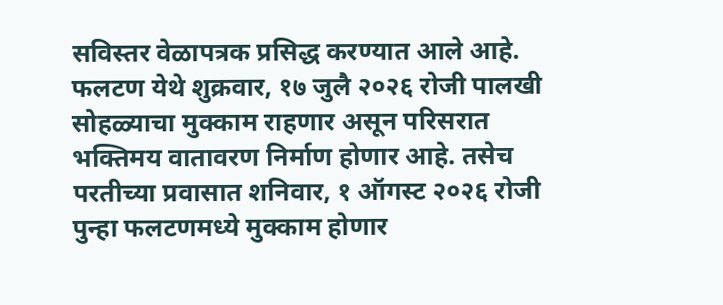सविस्तर वेळापत्रक प्रसिद्ध करण्यात आले आहे.
फलटण येथे शुक्रवार, १७ जुलै २०२६ रोजी पालखी सोहळ्याचा मुक्काम राहणार असून परिसरात भक्तिमय वातावरण निर्माण होणार आहे. तसेच परतीच्या प्रवासात शनिवार, १ ऑगस्ट २०२६ रोजी पुन्हा फलटणमध्ये मुक्काम होणार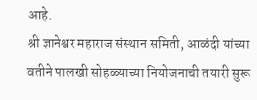आहे.
श्री ज्ञानेश्वर महाराज संस्थान समिती, आळंदी यांच्या वतीने पालखी सोहळ्याच्या नियोजनाची तयारी सुरू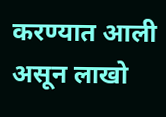करण्यात आली असून लाखो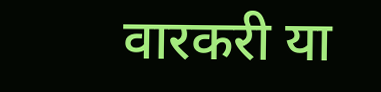वारकरी या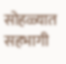सोहळ्यात सहभागी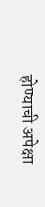होण्याची अपेक्षा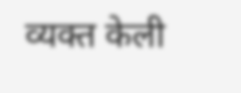व्यक्त केली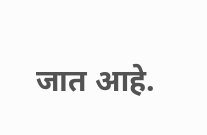जात आहे.